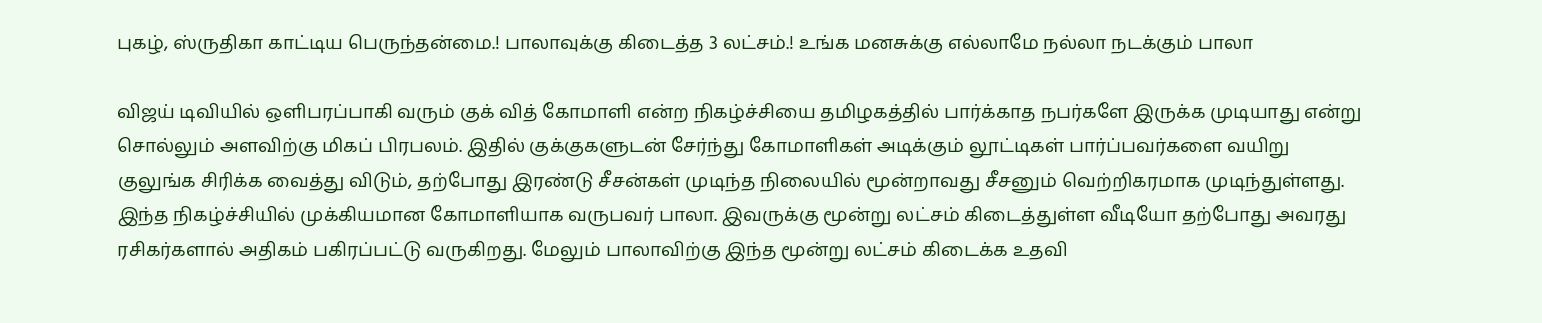புகழ், ஸ்ருதிகா காட்டிய பெருந்தன்மை.! பாலாவுக்கு கிடைத்த 3 லட்சம்.! உங்க மனசுக்கு எல்லாமே நல்லா நடக்கும் பாலா

விஜய் டிவியில் ஒளிபரப்பாகி வரும் குக் வித் கோமாளி என்ற நிகழ்ச்சியை தமிழகத்தில் பார்க்காத நபர்களே இருக்க முடியாது என்று சொல்லும் அளவிற்கு மிகப் பிரபலம். இதில் குக்குகளுடன் சேர்ந்து கோமாளிகள் அடிக்கும் லூட்டிகள் பார்ப்பவர்களை வயிறு குலுங்க சிரிக்க வைத்து விடும், தற்போது இரண்டு சீசன்கள் முடிந்த நிலையில் மூன்றாவது சீசனும் வெற்றிகரமாக முடிந்துள்ளது. இந்த நிகழ்ச்சியில் முக்கியமான கோமாளியாக வருபவர் பாலா. இவருக்கு மூன்று லட்சம் கிடைத்துள்ள வீடியோ தற்போது அவரது ரசிகர்களால் அதிகம் பகிரப்பட்டு வருகிறது. மேலும் பாலாவிற்கு இந்த மூன்று லட்சம் கிடைக்க உதவி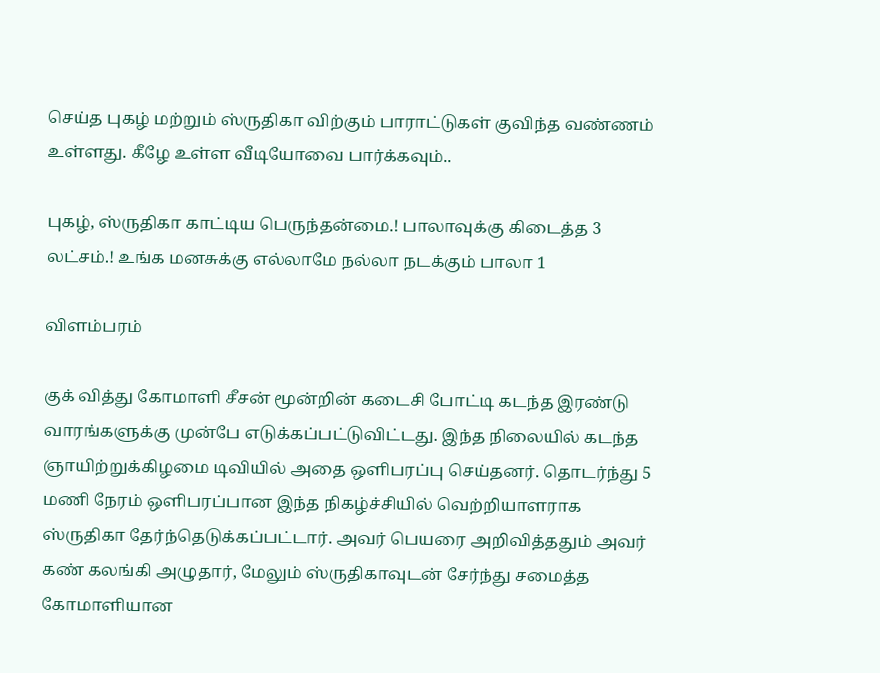செய்த புகழ் மற்றும் ஸ்ருதிகா விற்கும் பாராட்டுகள் குவிந்த வண்ணம் உள்ளது. கீழே உள்ள வீடியோவை பார்க்கவும்..

புகழ், ஸ்ருதிகா காட்டிய பெருந்தன்மை.! பாலாவுக்கு கிடைத்த 3 லட்சம்.! உங்க மனசுக்கு எல்லாமே நல்லா நடக்கும் பாலா 1

விளம்பரம்

குக் வித்து கோமாளி சீசன் மூன்றின் கடைசி போட்டி கடந்த இரண்டு வாரங்களுக்கு முன்பே எடுக்கப்பட்டுவிட்டது. இந்த நிலையில் கடந்த ஞாயிற்றுக்கிழமை டிவியில் அதை ஒளிபரப்பு செய்தனர். தொடர்ந்து 5 மணி நேரம் ஒளிபரப்பான இந்த நிகழ்ச்சியில் வெற்றியாளராக ஸ்ருதிகா தேர்ந்தெடுக்கப்பட்டார். அவர் பெயரை அறிவித்ததும் அவர் கண் கலங்கி அழுதார், மேலும் ஸ்ருதிகாவுடன் சேர்ந்து சமைத்த கோமாளியான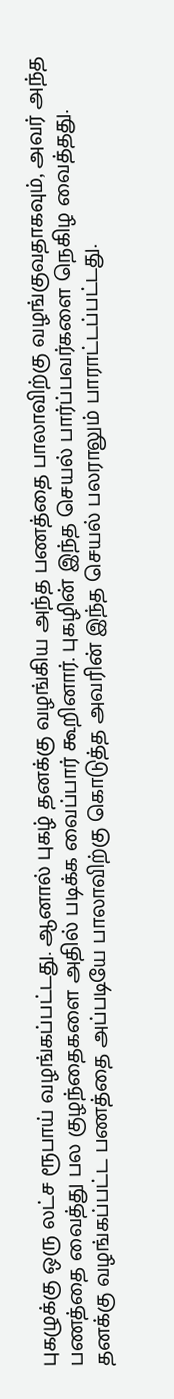புகழுக்கு ஒரு லட்ச ரூபாய் வழங்கப்பட்டது. ஆனால் புகழ் தனக்கு வழங்கிய அந்த பணத்தை பாலாவிற்கு வழங்குவதாகவும், அவர் அந்த பணத்தை வைத்து பல குழந்தைகளை அதில் படிக்க வைப்பார் கூறினார். புகழின் இந்த செயல் பார்ப்பவர்களை நெகிழ வைத்தது. தனக்கு வழங்கப்பட்ட பணத்தை அப்படியே பாலாவிற்கு கொடுத்த அவரின் இந்த செயல் பலராலும் பாராட்டப்பட்டது.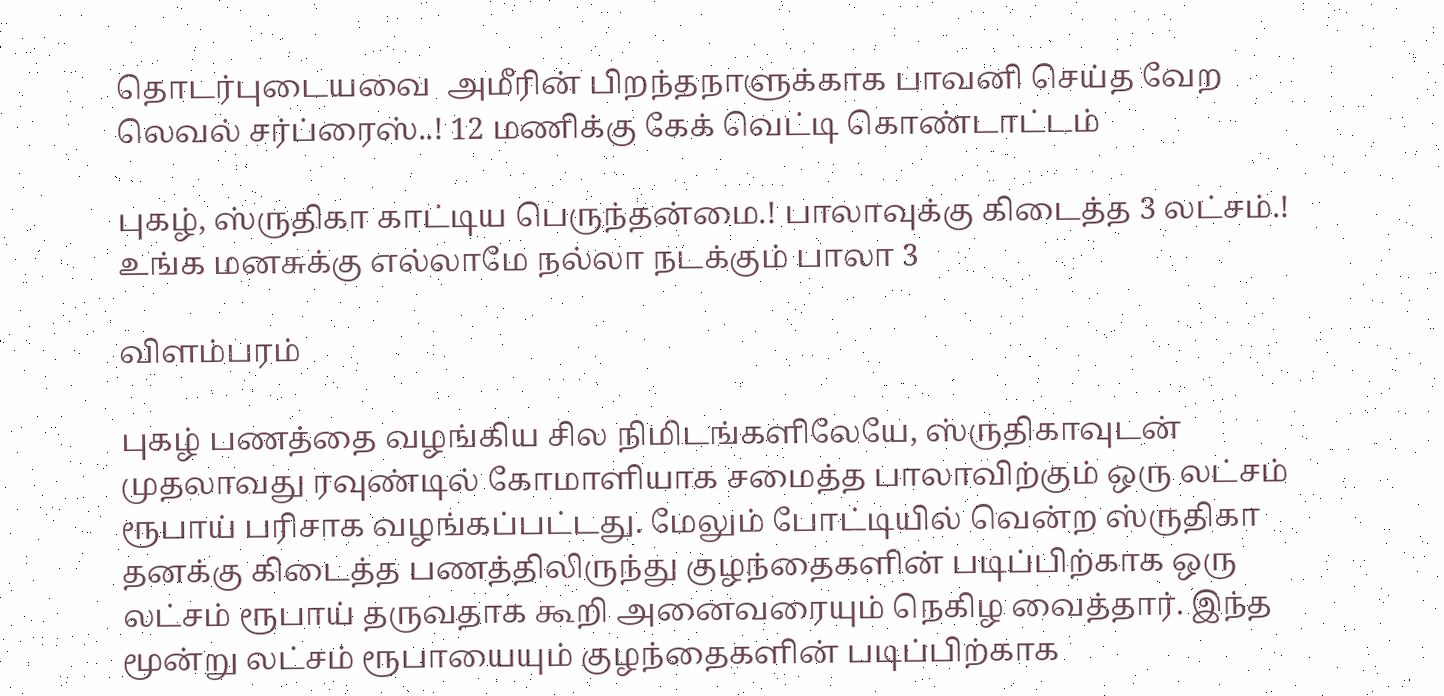தொடர்புடையவை  அமீரின் பிறந்தநாளுக்காக பாவனி செய்த வேற லெவல் சர்ப்ரைஸ்..! 12 மணிக்கு கேக் வெட்டி கொண்டாட்டம்

புகழ், ஸ்ருதிகா காட்டிய பெருந்தன்மை.! பாலாவுக்கு கிடைத்த 3 லட்சம்.! உங்க மனசுக்கு எல்லாமே நல்லா நடக்கும் பாலா 3

விளம்பரம்

புகழ் பணத்தை வழங்கிய சில நிமிடங்களிலேயே, ஸ்ருதிகாவுடன் முதலாவது ரவுண்டில் கோமாளியாக சமைத்த பாலாவிற்கும் ஒரு லட்சம் ரூபாய் பரிசாக வழங்கப்பட்டது. மேலும் போட்டியில் வென்ற ஸ்ருதிகா தனக்கு கிடைத்த பணத்திலிருந்து குழந்தைகளின் படிப்பிற்காக ஒரு லட்சம் ரூபாய் தருவதாக கூறி அனைவரையும் நெகிழ வைத்தார். இந்த மூன்று லட்சம் ரூபாயையும் குழந்தைகளின் படிப்பிற்காக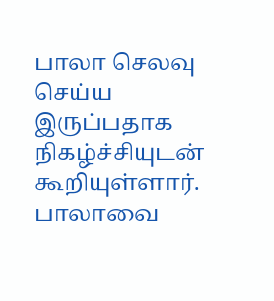பாலா செலவு செய்ய இருப்பதாக நிகழ்ச்சியுடன் கூறியுள்ளார். பாலாவை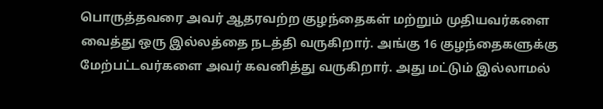பொருத்தவரை அவர் ஆதரவற்ற குழந்தைகள் மற்றும் முதியவர்களை வைத்து ஒரு இல்லத்தை நடத்தி வருகிறார். அங்கு 16 குழந்தைகளுக்கு மேற்பட்டவர்களை அவர் கவனித்து வருகிறார். அது மட்டும் இல்லாமல்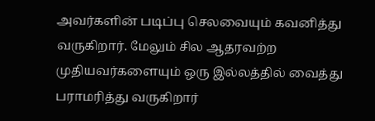அவர்களின் படிப்பு செலவையும் கவனித்து வருகிறார். மேலும் சில ஆதரவற்ற முதியவர்களையும் ஒரு இல்லத்தில் வைத்து பராமரித்து வருகிறார்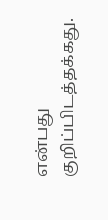என்பது குறிப்பிடத்தக்கது.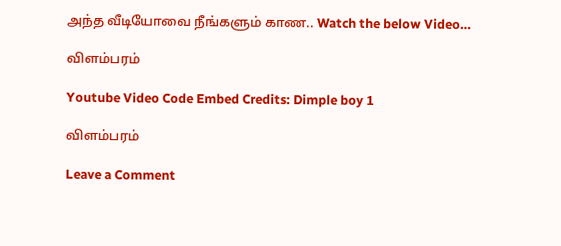அந்த வீடியோவை நீங்களும் காண.. Watch the below Video…

விளம்பரம்

Youtube Video Code Embed Credits: Dimple boy 1

விளம்பரம்

Leave a Comment